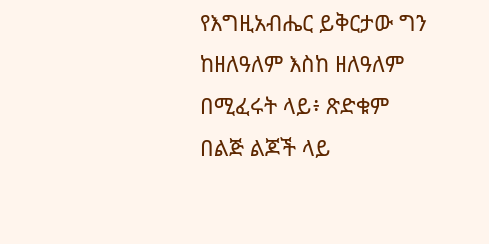የእግዚአብሔር ይቅርታው ግን ከዘለዓለም እስከ ዘለዓለም በሚፈሩት ላይ፥ ጽድቁም በልጅ ልጆች ላይ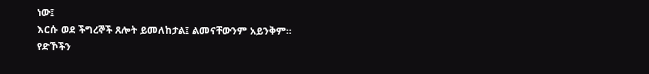ነው፤
እርሱ ወደ ችግረኞች ጸሎት ይመለከታል፤ ልመናቸውንም አይንቅም።
የድኾችን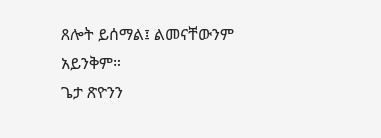ጸሎት ይሰማል፤ ልመናቸውንም አይንቅም።
ጌታ ጽዮንን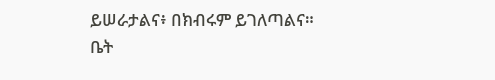ይሠራታልና፥ በክብሩም ይገለጣልና።
ቤት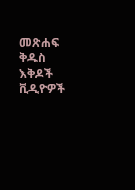መጽሐፍ ቅዱስ
እቅዶች
ቪዲዮዎች